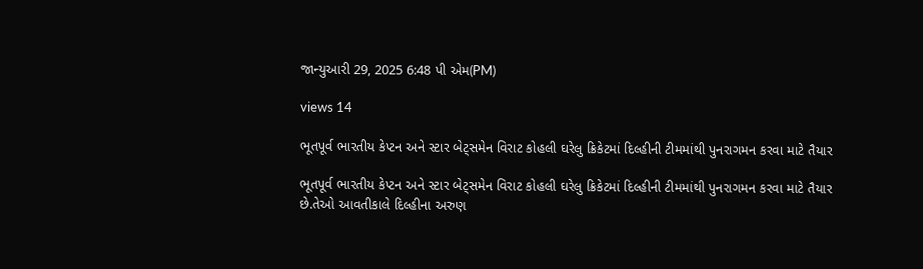જાન્યુઆરી 29, 2025 6:48 પી એમ(PM)

views 14

ભૂતપૂર્વ ભારતીય કેપ્ટન અને સ્ટાર બેટ્સમેન વિરાટ કોહલી ઘરેલુ ક્રિકેટમાં દિલ્હીની ટીમમાંથી પુનરાગમન કરવા માટે તૈયાર

ભૂતપૂર્વ ભારતીય કેપ્ટન અને સ્ટાર બેટ્સમેન વિરાટ કોહલી ઘરેલુ ક્રિકેટમાં દિલ્હીની ટીમમાંથી પુનરાગમન કરવા માટે તૈયાર છે.તેઓ આવતીકાલે દિલ્હીના અરુણ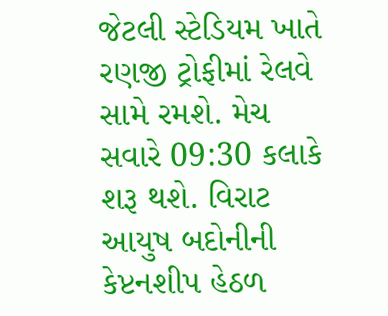જેટલી સ્ટેડિયમ ખાતે રણજી ટ્રોફીમાં રેલવે સામે રમશે. મેચ સવારે 09:30 કલાકે શરૂ થશે. વિરાટ આયુષ બદોનીની કેપ્ટનશીપ હેઠળ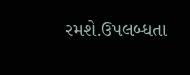રમશે.ઉપલબ્ધતા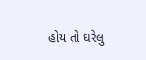હોય તો ઘરેલુ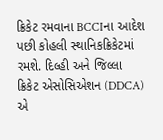ક્રિકેટ રમવાના BCCIના આદેશ પછી કોહલી સ્થાનિકક્રિકેટમાં રમશે. દિલ્હી અને જિલ્લા ક્રિકેટ એસોસિએશન (DDCA) એ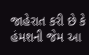જાહેરાત કરી છે કે હંમશની જેમ આ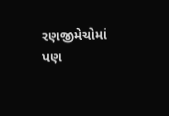રણજીમેચોમાં પણ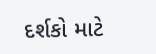દર્શકો માટે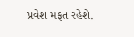પ્રવેશ મફત રહેશે.